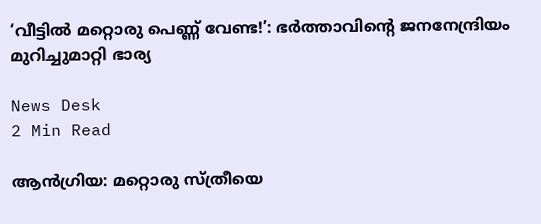‘വീട്ടിൽ മറ്റൊരു പെണ്ണ് വേണ്ട!’: ഭർത്താവിന്റെ ജനനേന്ദ്രിയം മുറിച്ചുമാറ്റി ഭാര്യ

News Desk
2 Min Read

ആൻഗ്രിയ: മറ്റൊരു സ്ത്രീയെ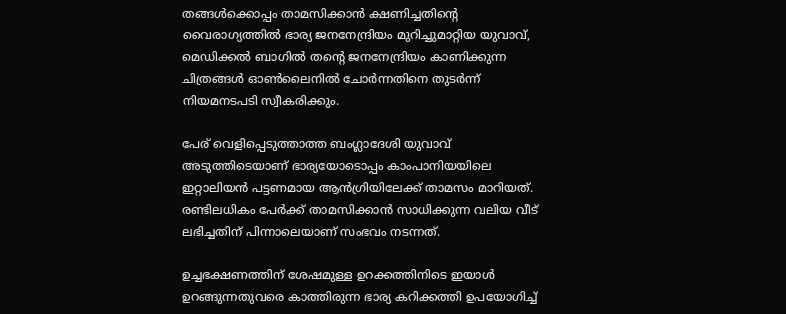തങ്ങൾക്കൊപ്പം താമസിക്കാൻ ക്ഷണിച്ചതിന്റെ വൈരാഗ്യത്തിൽ ഭാര്യ ജനനേന്ദ്രിയം മുറിച്ചുമാറ്റിയ യുവാവ്, മെഡിക്കൽ ബാഗിൽ തന്റെ ജനനേന്ദ്രിയം കാണിക്കുന്ന ചിത്രങ്ങൾ ഓൺലൈനിൽ ചോർന്നതിനെ തുടർന്ന് നിയമനടപടി സ്വീകരിക്കും.

പേര് വെളിപ്പെടുത്താത്ത ബംഗ്ലാദേശി യുവാവ് അടുത്തിടെയാണ് ഭാര്യയോടൊപ്പം കാംപാനിയയിലെ ഇറ്റാലിയൻ പട്ടണമായ ആൻഗ്രിയിലേക്ക് താമസം മാറിയത്. രണ്ടിലധികം പേർക്ക് താമസിക്കാൻ സാധിക്കുന്ന വലിയ വീട് ലഭിച്ചതിന് പിന്നാലെയാണ് സംഭവം നടന്നത്.

ഉച്ചഭക്ഷണത്തിന് ശേഷമുള്ള ഉറക്കത്തിനിടെ ഇയാൾ ഉറങ്ങുന്നതുവരെ കാത്തിരുന്ന ഭാര്യ കറിക്കത്തി ഉപയോഗിച്ച്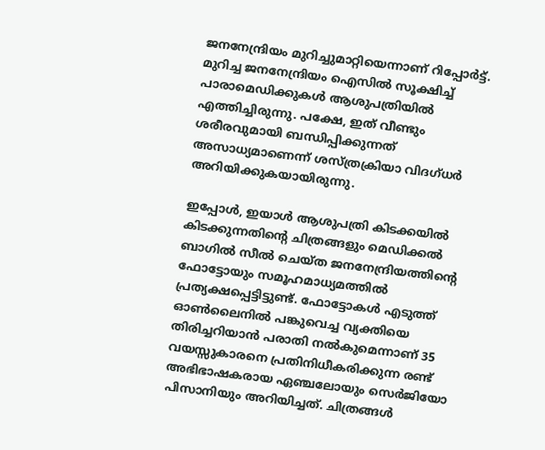ജനനേന്ദ്രിയം മുറിച്ചുമാറ്റിയെന്നാണ് റിപ്പോർട്ട്.  മുറിച്ച ജനനേന്ദ്രിയം ഐസിൽ സൂക്ഷിച്ച് പാരാമെഡിക്കുകൾ ആശുപത്രിയിൽ എത്തിച്ചിരുന്നു. പക്ഷേ, ഇത് വീണ്ടും ശരീരവുമായി ബന്ധിപ്പിക്കുന്നത് അസാധ്യമാണെന്ന് ശസ്ത്രക്രിയാ വിദഗ്ധർ അറിയിക്കുകയായിരുന്നു.

ഇപ്പോൾ, ഇയാൾ ആശുപത്രി കിടക്കയിൽ കിടക്കുന്നതിന്റെ ചിത്രങ്ങളും മെഡിക്കൽ ബാഗിൽ സീൽ ചെയ്ത ജനനേന്ദ്രിയത്തിന്റെ ഫോട്ടോയും സമൂഹമാധ്യമത്തിൽ പ്രത്യക്ഷപ്പെട്ടിട്ടുണ്ട്. ഫോട്ടോകൾ എടുത്ത് ഓൺലൈനിൽ പങ്കുവെച്ച വ്യക്തിയെ തിരിച്ചറിയാൻ പരാതി നൽകുമെന്നാണ് 35 വയസ്സുകാരനെ പ്രതിനിധീകരിക്കുന്ന രണ്ട് അഭിഭാഷകരായ ഏഞ്ചലോയും സെർജിയോ പിസാനിയും അറിയിച്ചത്. ചിത്രങ്ങൾ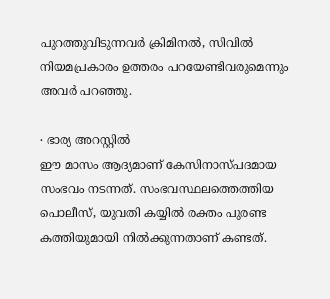പുറത്തുവിടുന്നവർ ക്രിമിനൽ, സിവിൽ നിയമപ്രകാരം ഉത്തരം പറയേണ്ടിവരുമെന്നും അവർ പറഞ്ഞു.

∙ ഭാര്യ അറസ്റ്റിൽ
ഈ മാസം ആദ്യമാണ് കേസിനാസ്പദമായ സംഭവം നടന്നത്. സംഭവസ്ഥലത്തെത്തിയ പൊലീസ്, യുവതി കയ്യിൽ രക്തം പുരണ്ട കത്തിയുമായി നിൽക്കുന്നതാണ് കണ്ടത്.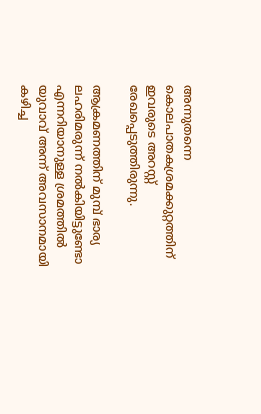അന്നുതന്നെ കൊലപാതകശ്രമക്കുറ്റത്തിന് ഇവരുടെ അറസ്റ്റ് രേഖപ്പെടുത്തിരുന്നു.

ആക്രമണത്തിന് മുമ്പ് ഭാര്യ ലഹരിമരുന്ന് നൽകിയിട്ടുണ്ടോ എന്നറിയാനുള്ള ശ്രമത്തിൽ യുവാവ് അന്ന് അവസാനമായി കഴിച്ച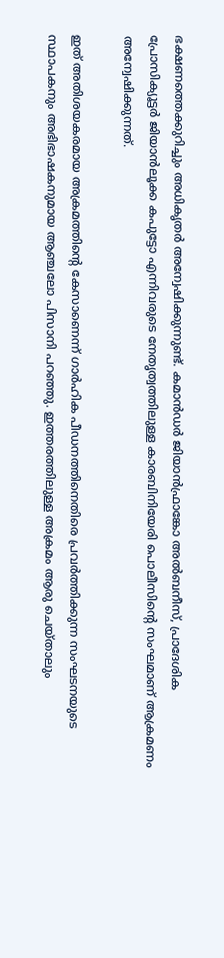ഭക്ഷണത്തെക്കുറിച്ചും അധികൃതർ അന്വേഷിക്കുന്നുണ്ട്. കമാൻഡർ ജിയാൻഫ്രാങ്കോ അൽബനീസ്, പ്രാദേശിക പ്രോസിക്യൂട്ടർ ജിയാൻലൂക്ക കപുട്ടോ എന്നിവരുടെ നേതൃത്വത്തിലുള്ള കാരബിനിയേരി പൊലീസിന്റെ സംഘമാണ് ആക്രമണം അന്വേഷിക്കുന്നത്.

ഇത് അതിശയകരമായ അക്രമത്തിന്റെ കേസാണെന്ന് ഗാർഹിക പീഡനത്തിനെതിരെ പ്രവർത്തിക്കുന്ന സംഘടനയുടെ സ്ഥാപകനും അഭിഭാഷകനുമായ ആഞ്ചലോ പിസാനി പറഞ്ഞു. ഇത്തരത്തിലുള്ള അക്രമം ആരു ചെയ്താലും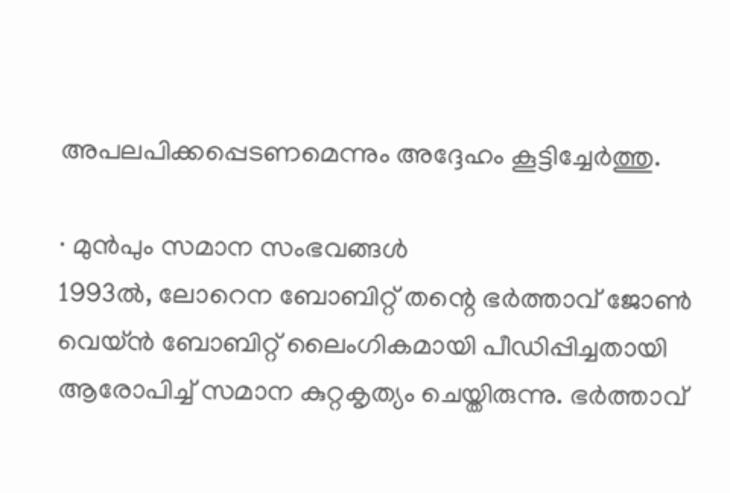അപലപിക്കപ്പെടണമെന്നും അദ്ദേഹം കൂട്ടിച്ചേർത്തു.

∙ മുൻപും സമാന സംഭവങ്ങൾ
1993ൽ, ലോറെന ബോബിറ്റ് തന്റെ ഭർത്താവ് ജോൺ വെയ്ൻ ബോബിറ്റ് ലൈംഗികമായി പീഡിപ്പിച്ചതായി ആരോപിച്ച് സമാന കുറ്റകൃത്യം ചെയ്തിരുന്നു. ഭർത്താവ്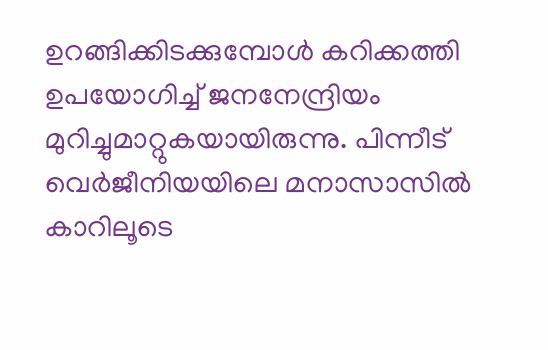ഉറങ്ങിക്കിടക്കുമ്പോൾ കറിക്കത്തി ഉപയോഗിച്ച് ജനനേന്ദ്രിയം മുറിച്ചുമാറ്റുകയായിരുന്നു. പിന്നീട് വെർജീനിയയിലെ മനാസാസിൽ കാറിലൂടെ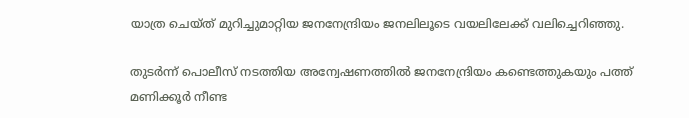യാത്ര ചെയ്ത് മുറിച്ചുമാറ്റിയ ജനനേന്ദ്രിയം ജനലിലൂടെ വയലിലേക്ക് വലിച്ചെറിഞ്ഞു.

തുടർന്ന് പൊലീസ് നടത്തിയ അന്വേഷണത്തിൽ ജനനേന്ദ്രിയം കണ്ടെത്തുകയും പത്ത് മണിക്കൂർ നീണ്ട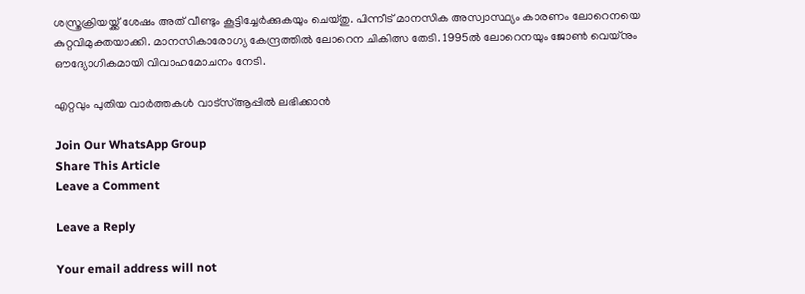ശസ്ത്രക്രിയയ്ക്ക് ശേഷം അത് വീണ്ടും കൂട്ടിച്ചേർക്കുകയും ചെയ്തു. പിന്നീട് മാനസിക അസ്വാസ്ഥ്യം കാരണം ലോറെനയെ കുറ്റവിമുക്തയാക്കി. മാനസികാരോഗ്യ കേന്ദ്രത്തിൽ ലോറെന ചികിത്സ തേടി. 1995ൽ ലോറെനയും ജോൺ വെയ്‌നും ഔദ്യോഗികമായി വിവാഹമോചനം നേടി.

എറ്റവും പുതിയ വാർത്തകൾ വാട്സ്ആപ്പിൽ ലഭിക്കാൻ

Join Our WhatsApp Group
Share This Article
Leave a Comment

Leave a Reply

Your email address will not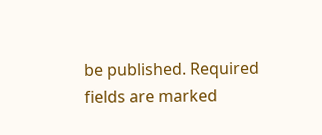be published. Required fields are marked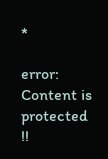*

error: Content is protected !!